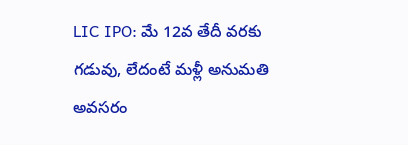LIC IPO: మే 12వ తేదీ వరకు గడువు, లేదంటే మళ్లీ అనుమతి అవసరం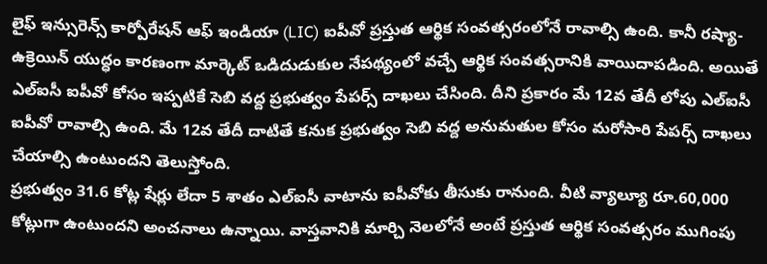లైఫ్ ఇన్సురెన్స్ కార్పోరేషన్ ఆఫ్ ఇండియా (LIC) ఐపీవో ప్రస్తుత ఆర్థిక సంవత్సరంలోనే రావాల్సి ఉంది. కానీ రష్యా-ఉక్రెయిన్ యుద్ధం కారణంగా మార్కెట్ ఒడిదుడుకుల నేపథ్యంలో వచ్చే ఆర్థిక సంవత్సరానికి వాయిదాపడింది. అయితే ఎల్ఐసీ ఐపీవో కోసం ఇప్పటికే సెబి వద్ద ప్రభుత్వం పేపర్స్ దాఖలు చేసింది. దీని ప్రకారం మే 12వ తేదీ లోపు ఎల్ఐసీ ఐపీవో రావాల్సి ఉంది. మే 12వ తేదీ దాటితే కనుక ప్రభుత్వం సెబి వద్ద అనుమతుల కోసం మరోసారి పేపర్స్ దాఖలు చేయాల్సి ఉంటుందని తెలుస్తోంది.
ప్రభుత్వం 31.6 కోట్ల షేర్లు లేదా 5 శాతం ఎల్ఐసీ వాటాను ఐపీవోకు తీసుకు రానుంది. వీటి వ్యాల్యూ రూ.60,000 కోట్లుగా ఉంటుందని అంచనాలు ఉన్నాయి. వాస్తవానికి మార్చి నెలలోనే అంటే ప్రస్తుత ఆర్థిక సంవత్సరం ముగింపు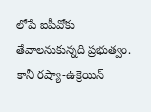లోపే ఐపీవోకు తేవాలనుకున్నది ప్రభుత్వం. కానీ రష్యా-ఉక్రెయిన్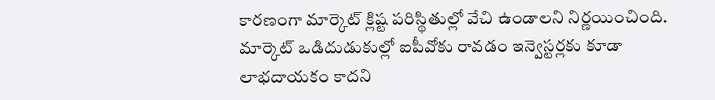కారణంగా మార్కెట్ క్లిష్ట పరిస్థితుల్లో వేచి ఉండాలని నిర్ణయించింది. మార్కెట్ ఒడిదుడుకుల్లో ఐపీవోకు రావడం ఇన్వెస్టర్లకు కూడా లాభదాయకం కాదని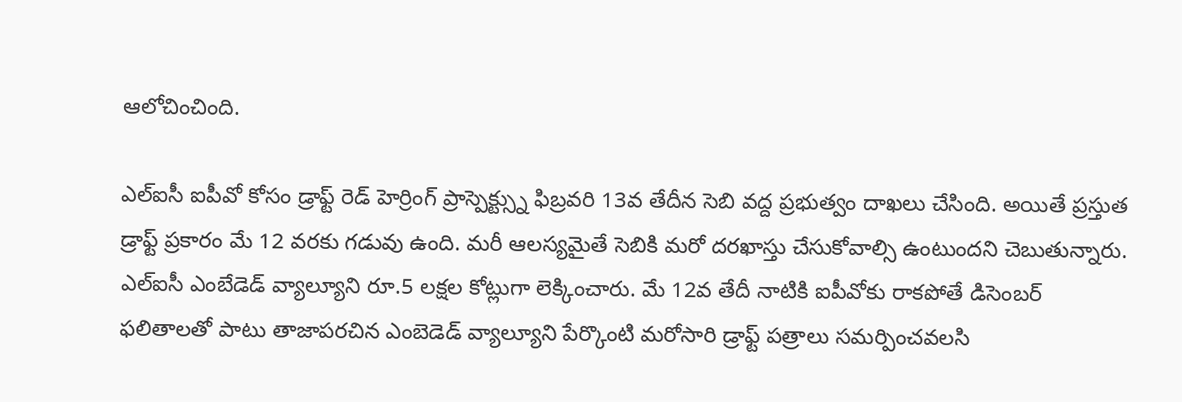ఆలోచించింది.

ఎల్ఐసీ ఐపీవో కోసం డ్రాఫ్ట్ రెడ్ హెర్రింగ్ ప్రాస్పెక్ట్స్ను ఫిబ్రవరి 13వ తేదీన సెబి వద్ద ప్రభుత్వం దాఖలు చేసింది. అయితే ప్రస్తుత డ్రాఫ్ట్ ప్రకారం మే 12 వరకు గడువు ఉంది. మరీ ఆలస్యమైతే సెబికి మరో దరఖాస్తు చేసుకోవాల్సి ఉంటుందని చెబుతున్నారు.
ఎల్ఐసీ ఎంబేడెడ్ వ్యాల్యూని రూ.5 లక్షల కోట్లుగా లెక్కించారు. మే 12వ తేదీ నాటికి ఐపీవోకు రాకపోతే డిసెంబర్ ఫలితాలతో పాటు తాజాపరచిన ఎంబెడెడ్ వ్యాల్యూని పేర్కొంటి మరోసారి డ్రాఫ్ట్ పత్రాలు సమర్పించవలసి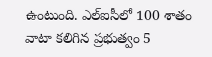ఉంటుంది. ఎల్ఐసీలో 100 శాతం వాటా కలిగిన ప్రభుత్వం 5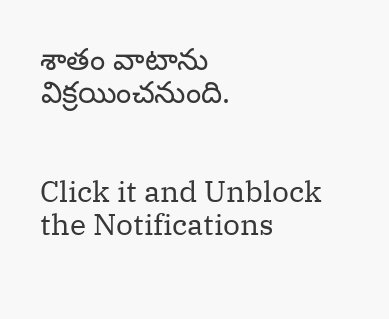శాతం వాటాను విక్రయించనుంది.


Click it and Unblock the Notifications